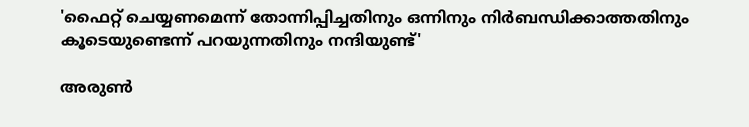'ഫൈറ്റ് ചെയ്യണമെന്ന് തോന്നിപ്പിച്ചതിനും ഒന്നിനും നിർബന്ധിക്കാത്തതിനും കൂടെയുണ്ടെന്ന് പറയുന്നതിനും നന്ദിയുണ്ട്'

അരുൺ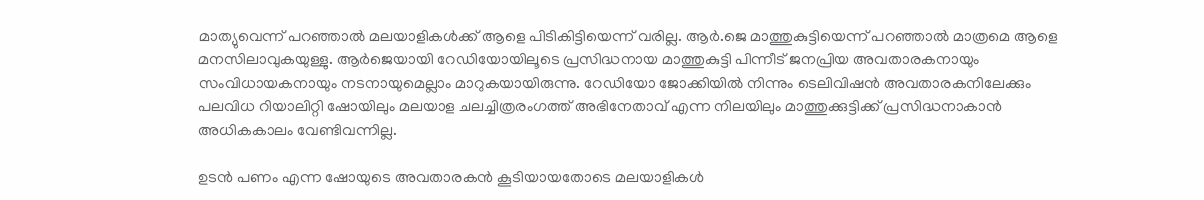മാത്യുവെന്ന് പറഞ്ഞാൽ മലയാളികൾക്ക് ആളെ പിടികിട്ടിയെന്ന് വരില്ല. ആർ.ജെ മാത്തുകുട്ടിയെന്ന് പറഞ്ഞാൽ മാത്രമെ ആളെ മനസിലാവുകയുള്ളു. ആർജെയായി റേഡിയോയിലൂടെ പ്രസിദ്ധനായ മാത്തുകുട്ടി പിന്നീട് ജനപ്രിയ അവതാരകനായും സംവിധായകനായും നടനായുമെല്ലാം മാറുകയായിരുന്നു. റേഡിയോ ജോക്കിയിൽ നിന്നും ടെലിവിഷൻ അവതാരകനിലേക്കും പലവിധ റിയാലിറ്റി ഷോയിലും മലയാള ചലച്ചിത്രരംഗത്ത് അഭിനേതാവ് എന്ന നിലയിലും മാത്തുക്കുട്ടിക്ക് പ്രസിദ്ധനാകാൻ അധികകാലം വേണ്ടിവന്നില്ല.

ഉടൻ പണം എന്ന ഷോയുടെ അവതാരകൻ കൂടിയായതോടെ മലയാളികൾ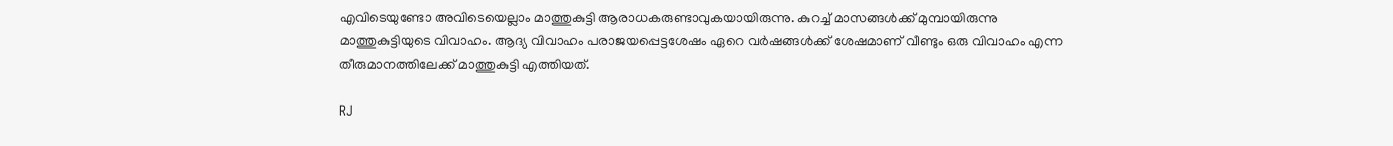എവിടെയുണ്ടോ അവിടെയെല്ലാം മാത്തുകുട്ടി ആരാധകരുണ്ടാവുകയായിരുന്നു. കുറച്ച് മാസങ്ങൾക്ക് മുമ്പായിരുന്നു മാത്തുകുട്ടിയുടെ വിവാഹം. ആദ്യ വിവാഹം പരാജയപ്പെട്ടശേഷം ഏറെ വർഷങ്ങൾക്ക് ശേഷമാണ് വീണ്ടും ഒരു വിവാഹം എന്ന തീരുമാനത്തിലേക്ക് മാത്തുകുട്ടി എത്തിയത്.

RJ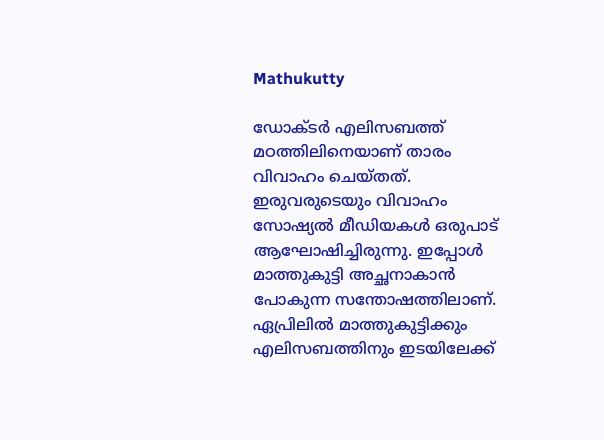Mathukutty

ഡോക്ടർ എലിസബത്ത് മഠത്തിലിനെയാണ് താരം വിവാഹം ചെയ്തത്. ഇരുവരുടെയും വിവാഹം സോഷ്യൽ മീഡിയകൾ ഒരുപാട് ആഘോഷിച്ചിരുന്നു. ഇപ്പോൾ മാത്തുകുട്ടി അച്ഛനാകാൻ പോകുന്ന സന്തോഷത്തിലാണ്. ഏപ്രിലിൽ മാത്തുകുട്ടിക്കും എലിസബത്തിനും ഇടയിലേക്ക്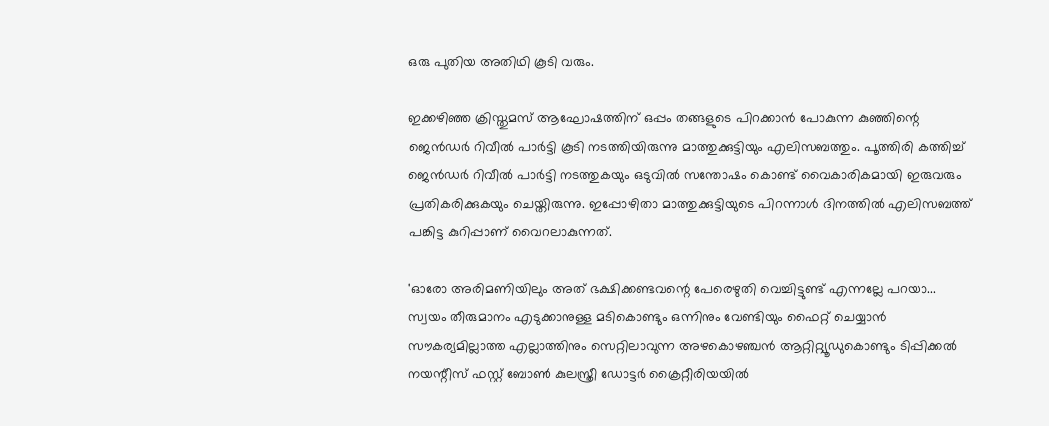ഒരു പുതിയ അതിഥി കൂടി വരും.

ഇക്കഴിഞ്ഞ ക്രിസ്തുമസ് ആഘോഷത്തിന് ഒപ്പം തങ്ങളുടെ പിറക്കാൻ പോകുന്ന കുഞ്ഞിന്റെ ജെൻഡർ റിവീൽ പാർട്ടി കൂടി നടത്തിയിരുന്നു മാത്തുക്കുട്ടിയും എലിസബത്തും. പൂത്തിരി കത്തിച്ച് ജെൻഡർ റിവീൽ പാർട്ടി നടത്തുകയും ഒടുവിൽ സന്തോഷം കൊണ്ട് വൈകാരികമായി ഇരുവരും പ്രതികരിക്കുകയും ചെയ്തിരുന്നു. ഇപ്പോഴിതാ മാത്തുക്കുട്ടിയുടെ പിറന്നാൾ ദിനത്തിൽ എലിസബത്ത് പങ്കിട്ട കുറിപ്പാണ് വൈറലാകുന്നത്.

'ഓരോ അരിമണിയിലും അത് ഭക്ഷിക്കണ്ടവന്റെ പേരെഴുതി വെച്ചിട്ടുണ്ട് എന്നല്ലേ പറയാ... സ്വയം തീരുമാനം എടുക്കാനുള്ള മടികൊണ്ടും ഒന്നിനും വേണ്ടിയും ഫൈറ്റ് ചെയ്യാൻ സൗകര്യമില്ലാത്ത എല്ലാത്തിനും സെറ്റിലാവുന്ന അഴകൊഴഞ്ചൻ ആറ്റിറ്റ്യൂഡുകൊണ്ടും ടിപ്പിക്കൽ നയന്റീസ് ഫസ്റ്റ് ബോൺ കുലസ്ത്രീ ഡോട്ടർ ക്രൈറ്റീരിയയിൽ‌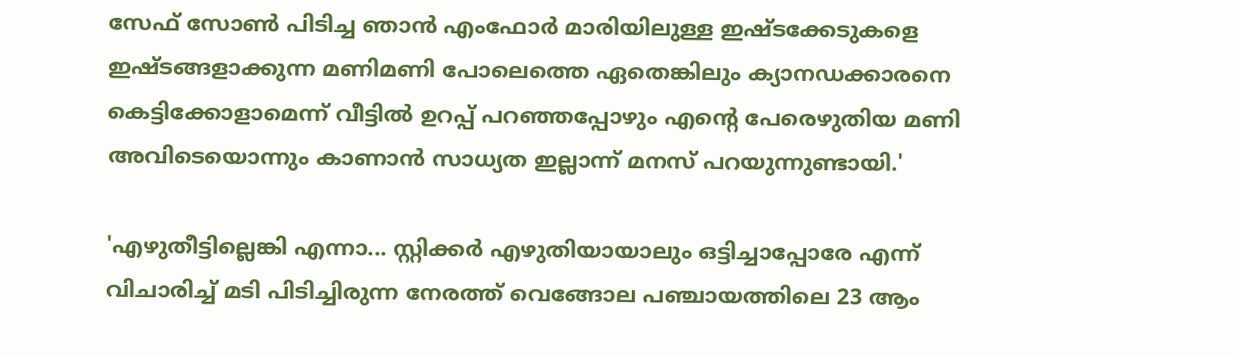സേഫ് സോൺ പിടിച്ച ഞാൻ എംഫോർ മാരിയിലുള്ള ഇഷ്ടക്കേടുകളെ ഇഷ്ടങ്ങളാക്കുന്ന മണിമണി പോലെത്തെ ഏതെങ്കിലും ക്യാനഡക്കാരനെ കെട്ടിക്കോളാമെന്ന് വീട്ടിൽ ഉറപ്പ് പറഞ്ഞപ്പോഴും എന്റെ പേരെഴുതിയ മണി അവിടെയൊന്നും കാണാൻ സാധ്യത ഇല്ലാന്ന് മനസ് പറയുന്നുണ്ടായി.'

'എഴുതീട്ടില്ലെങ്കി എന്നാ... സ്റ്റിക്കർ എഴുതിയായാലും ഒട്ടിച്ചാപ്പോരേ എന്ന് വിചാരിച്ച് മടി പിടിച്ചിരുന്ന നേരത്ത് വെങ്ങോല പഞ്ചായത്തിലെ 23 ആം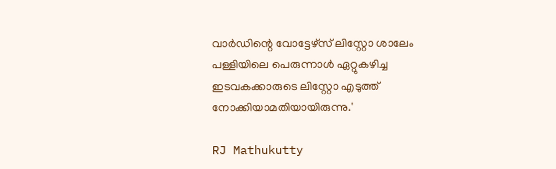വാർഡിന്റെ വോട്ടേഴ്സ് ലിസ്റ്റോ ശാലേം പള്ളിയിലെ പെരുന്നാൾ ഏറ്റുകഴിച്ച ഇടവകക്കാരുടെ ലിസ്റ്റോ എടുത്ത് നോക്കിയാമതിയായിരുന്നു.'

RJ Mathukutty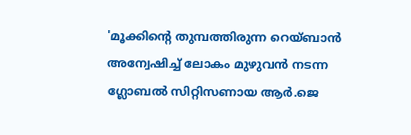'മൂക്കിന്റെ തുമ്പത്തിരുന്ന റെയ്ബാൻ അന്വേഷിച്ച് ലോകം മുഴുവൻ നടന്ന ഗ്ലോബൽ സിറ്റിസണായ ആർ.ജെ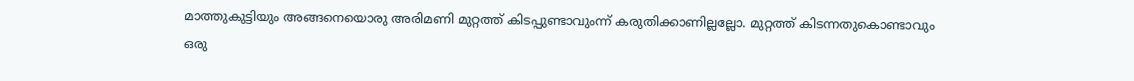മാത്തുകുട്ടിയും അങ്ങനെയൊരു അരിമണി മുറ്റത്ത് കിടപ്പുണ്ടാവുംന്ന് കരുതിക്കാണില്ലല്ലോ. മുറ്റത്ത് കിടന്നതുകൊണ്ടാവും ഒരു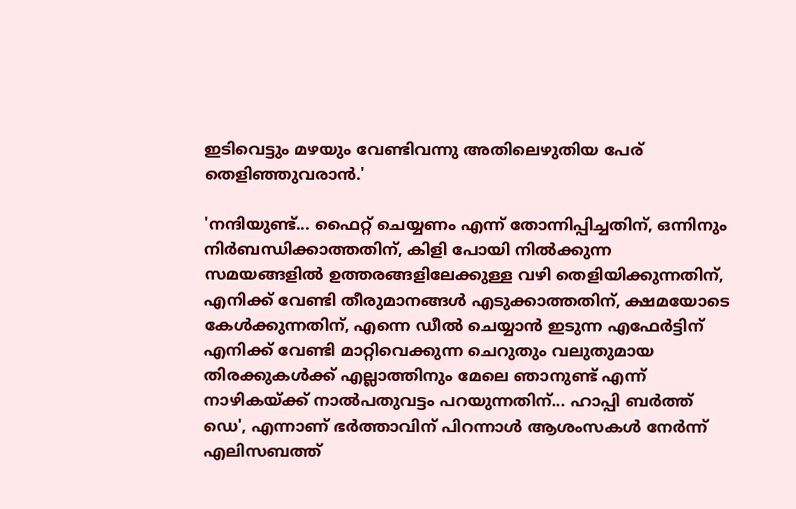ഇടിവെട്ടും മഴയും വേണ്ടിവന്നു അതിലെഴുതിയ പേര് തെളിഞ്ഞുവരാൻ.'

'നന്ദിയുണ്ട്... ഫൈറ്റ് ചെയ്യണം എന്ന് തോന്നിപ്പിച്ചതിന്, ഒന്നിനും നിർബന്ധിക്കാത്തതിന്, കിളി പോയി നിൽക്കുന്ന സമയങ്ങളിൽ ഉത്തരങ്ങളിലേക്കുള്ള വഴി തെളിയിക്കുന്നതിന്, എനിക്ക് വേണ്ടി തീരുമാനങ്ങൾ എടുക്കാത്തതിന്, ക്ഷമയോടെ കേൾക്കുന്നതിന്, എന്നെ ഡീൽ ചെയ്യാൻ ഇടുന്ന എഫേർട്ടിന് എനിക്ക് വേണ്ടി മാറ്റിവെക്കുന്ന ചെറുതും വലുതുമായ തിരക്കുകൾക്ക്‌ എല്ലാത്തിനും മേലെ ഞാനുണ്ട് എന്ന് നാഴികയ്ക്ക് നാൽപതുവട്ടം പറയുന്നതിന്... ഹാപ്പി ബർത്ത് ഡെ', എന്നാണ് ഭർത്താവിന് പിറന്നാൾ ആശംസകൾ നേർന്ന് എലിസബത്ത്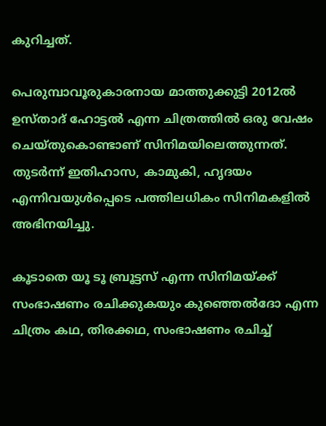കുറിച്ചത്.

പെരുമ്പാവൂരുകാരനായ മാത്തുക്കുട്ടി 2012ൽ ഉസ്താദ് ഹോട്ടൽ എന്ന ചിത്രത്തിൽ ഒരു വേഷം ചെയ്തുകൊണ്ടാണ് സിനിമയിലെത്തുന്നത്. തുടർന്ന് ഇതിഹാസ, കാമുകി, ഹൃദയം എന്നിവയുൾപ്പെടെ പത്തിലധികം സിനിമകളിൽ അഭിനയിച്ചു.

കൂടാതെ യൂ ടൂ ബ്രൂട്ടസ് എന്ന സിനിമയ്ക്ക് സംഭാഷണം രചിക്കുകയും കുഞ്ഞെൽദോ എന്ന ചിത്രം കഥ, തിരക്കഥ, സംഭാഷണം രചിച്ച്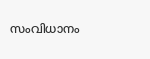സംവിധാനം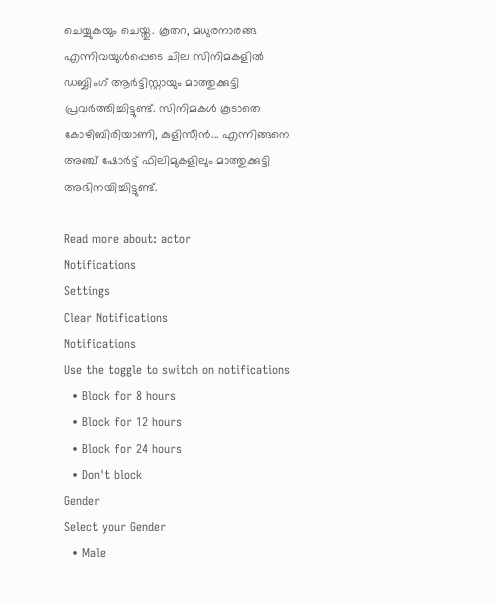ചെയ്യുകയും ചെയ്തു. കൂതറ, മധുരനാരങ്ങ എന്നിവയുൾപ്പെടെ ചില സിനിമകളിൽ ഡബ്ബിംഗ് ആർട്ടിസ്റ്റായും മാത്തുക്കുട്ടി പ്രവർത്തിച്ചിട്ടുണ്ട്. സിനിമകൾ കൂടാതെ കോഴിബിരിയാണി, കുളിസീൻ... എന്നിങ്ങനെ അഞ്ച് ഷോർട്ട് ഫിലിമുകളിലും മാത്തുക്കുട്ടി അഭിനയിച്ചിട്ടുണ്ട്.

Read more about: actor
Notifications
Settings
Clear Notifications
Notifications
Use the toggle to switch on notifications
  • Block for 8 hours
  • Block for 12 hours
  • Block for 24 hours
  • Don't block
Gender
Select your Gender
  • Male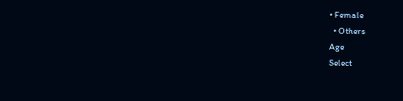• Female
  • Others
Age
Select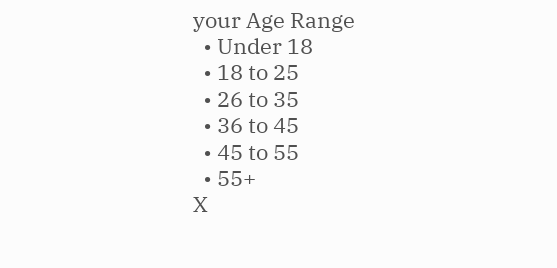your Age Range
  • Under 18
  • 18 to 25
  • 26 to 35
  • 36 to 45
  • 45 to 55
  • 55+
X